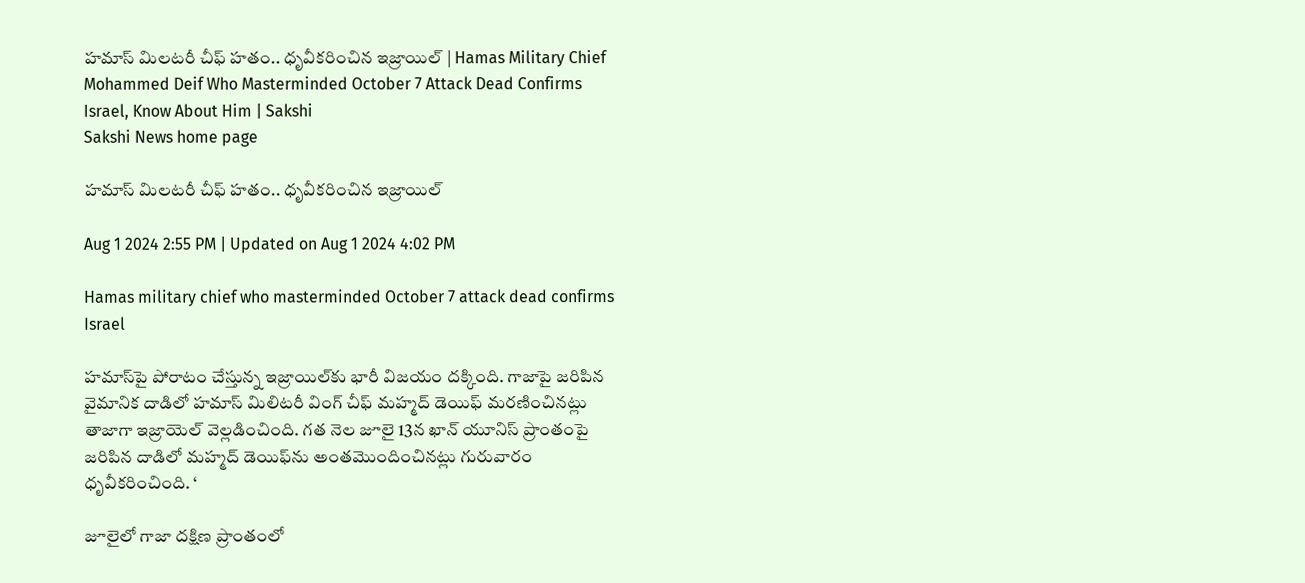హమాస్‌ మిలటరీ చీఫ్‌ హతం.. ధృవీకరించిన ఇజ్రాయిల్‌ | Hamas Military Chief Mohammed Deif Who Masterminded October 7 Attack Dead Confirms Israel, Know About Him | Sakshi
Sakshi News home page

హమాస్‌ మిలటరీ చీఫ్‌ హతం.. ధృవీకరించిన ఇజ్రాయిల్‌

Aug 1 2024 2:55 PM | Updated on Aug 1 2024 4:02 PM

Hamas military chief who masterminded October 7 attack dead confirms Israel

హమాస్‌పై పోరాటం చేస్తున్న ఇజ్రాయిల్‌కు భారీ విజయం దక్కింది. గాజాపై జరిపిన వైమానిక దాడిలో హమాస్‌ మిలిటరీ వింగ్‌ చీఫ్‌ మహ్మద్‌ డెయిఫ్‌ మరణించినట్లు తాజాగా ఇజ్రాయెల్‌ వెల్లడించింది. గత నెల జూలై 13న ఖాన్‌ యూనిస్‌ ప్రాంతంపై జరిపిన దాడిలో మహ్మద్‌ డెయిఫ్‌ను అంతమొందించినట్లు గురువారం ధృవీకరించింది. ‘

జూలైలో గాజా దక్షిణ ప్రాంతంలో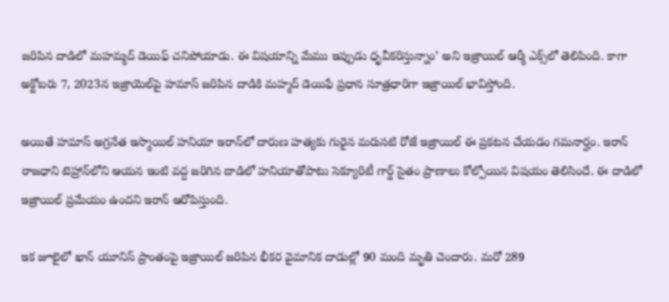జరిపిన దాడిలో మహమ్మద్‌ డెయిఫ్‌ చనిపోయాడు. ఈ విషయాన్ని మేము ఇప్పుడు ధృవీకరిస్తున్నాం’ అని ఇజ్రాయిల్‌ ఆర్మీ ఎక్స్‌లో తెలిపింది. కాగా అక్టోబరు 7, 2023న ఇజ్రాయెల్‌పై హమాస్‌ జరిపిన దాడికి మహ్మద్ డెయిఫే ప్రధాన సూత్రధారిగా ఇజ్రాయిల్‌ భావిస్తోంది.

అయితే హమాస్‌ అగ్రనేత ఇస్మాయిల్‌ హనియా ఇరాన్‌లో దారుణ హత్యకు గురైన మరుసటి రోజే ఇజ్రాయిల్‌ ఈ ప్రకటన చేయడం గమనార్హం. ఇరాన్‌ రాజధాని టెహ్రాన్‌లోని ఆయన ఇంటి వద్ద జరిగిన దాడిలో హనియాతోపాటు సెక్యూరిటీ గార్డ్‌ సైతం ప్రాణాలు కోల్పోయిన విషయం తెలిసిందే. ఈ దాడిలో ఇజ్రాయిల్‌ ప్రమేయం ఉందని ఇరాన్‌ ఆరోపిస్తుంది.

ఇక జూలైలో ఖాన్‌ యూనిస్‌ ప్రాంతంపై ఇజ్రాయిల్‌ జరిపిన భీకర వైమానిక దాడుల్లో 90 మంది మృతి చెందారు. మరో 289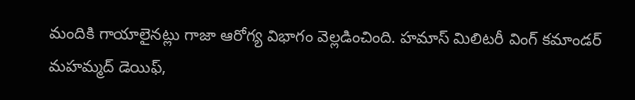మందికి గాయాలైనట్లు గాజా ఆరోగ్య విభాగం వెల్లడించింది. హమాస్‌ మిలిటరీ వింగ్‌ కమాండర్‌ మహమ్మద్‌ డెయిఫ్‌,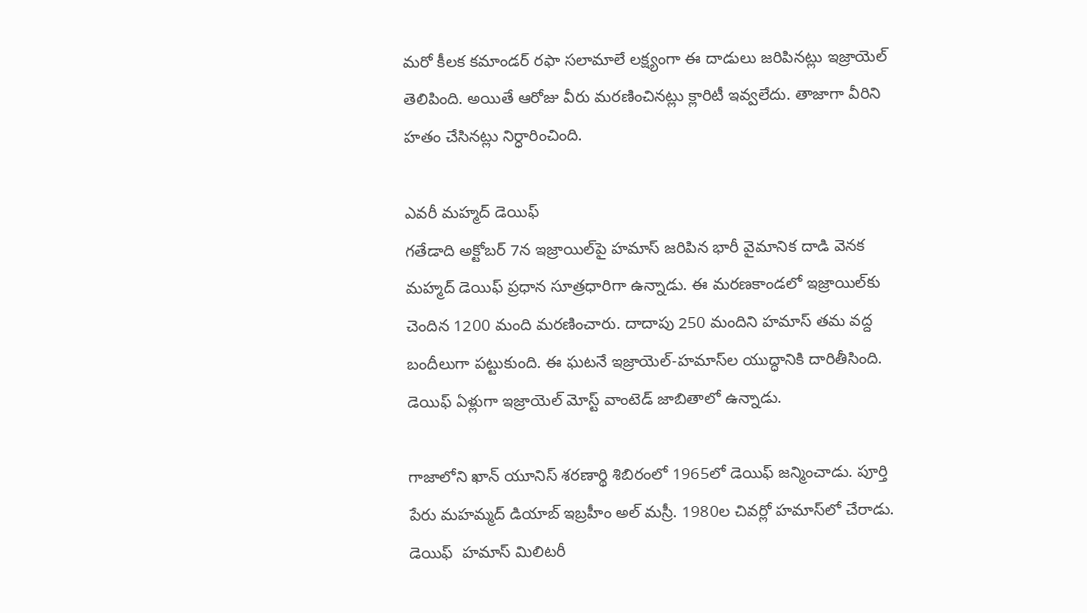మరో కీలక కమాండర్‌ రఫా సలామాలే లక్ష్యంగా ఈ దాడులు జరిపినట్లు ఇజ్రాయెల్‌ తెలిపింది. అయితే ఆరోజు వీరు మరణించినట్లు క్లారిటీ ఇవ్వలేదు. తాజాగా వీరిని హతం చేసినట్లు నిర్ధారించింది.

ఎవరీ మహ్మద్‌ డెయిఫ్‌
గతేడాది అక్టోబర్‌ 7న ఇజ్రాయిల్‌పై హమాస్‌ జరిపిన భారీ వైమానిక దాడి వెనక మహ్మద్‌ డెయిఫ్‌ ప్రధాన సూత్రధారిగా ఉన్నాడు. ఈ మరణకాండలో ఇజ్రాయిల్‌కు చెందిన 1200 మంది మరణించారు. దాదాపు 250 మందిని హమాస్‌ తమ వద్ద బందీలుగా పట్టుకుంది. ఈ ఘటనే ఇజ్రాయెల్‌-హమాస్‌ల యుద్ధానికి దారితీసింది. డెయిఫ్‌ ఏళ్లుగా ఇజ్రాయెల్‌ మోస్ట్‌ వాంటెడ్‌ జాబితాలో ఉన్నాడు.

గాజాలోని ఖాన్‌ యూనిస్‌ శరణార్థి శిబిరంలో 1965లో డెయిఫ్‌ జన్మించాడు. పూర్తి పేరు మహమ్మద్‌ డియాబ్‌ ఇబ్రహీం అల్‌ మస్రీ. 1980ల చివర్లో హమాస్‌లో చేరాడు.  డెయిఫ్‌  హమాస్‌ మిలిటరీ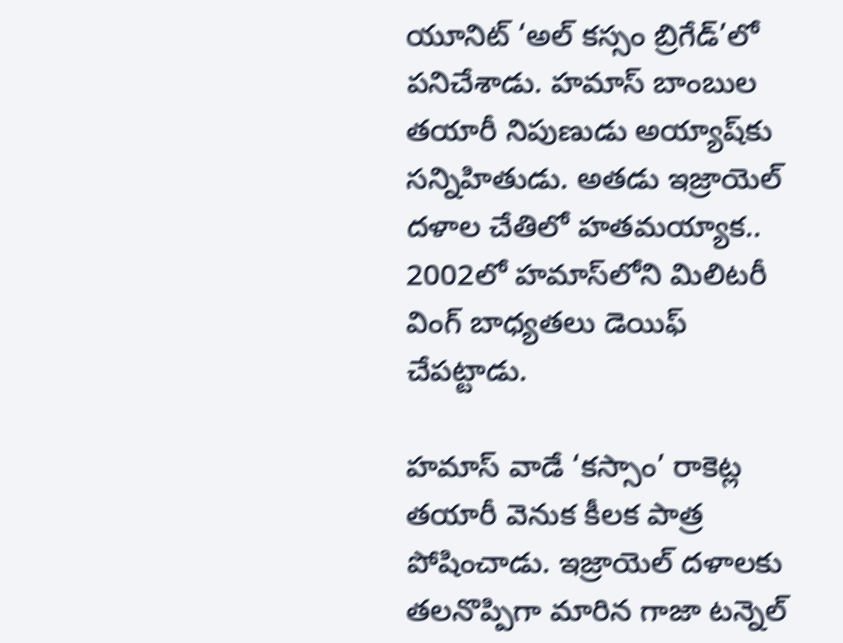యూనిట్‌ ‘అల్‌ కస్సం బ్రిగేడ్‌’లో పనిచేశాడు. హమాస్‌ బాంబుల తయారీ నిపుణుడు అయ్యాష్‌కు సన్నిహితుడు. అతడు ఇజ్రాయెల్‌ దళాల చేతిలో హతమయ్యాక.. 2002లో హమాస్‌లోని మిలిటరీ వింగ్‌ బాధ్యతలు డెయిఫ్‌ చేపట్టాడు.

హమాస్‌ వాడే ‘కస్సాం’ రాకెట్ల తయారీ వెనుక కీలక పాత్ర పోషించాడు. ఇజ్రాయెల్‌ దళాలకు తలనొప్పిగా మారిన గాజా టన్నెల్‌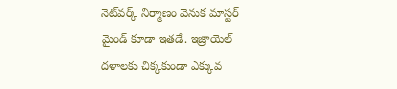నెట్‌వర్క్‌ నిర్మాణం వెనుక మాస్టర్‌ మైండ్‌ కూడా ఇతడే. ఇజ్రాయెల్‌ దళాలకు చిక్కకుండా ఎక్కువ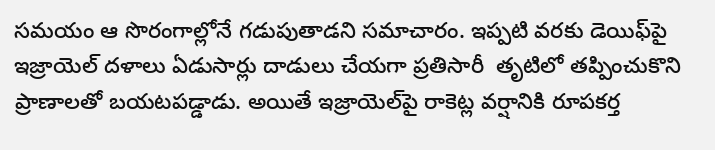సమయం ఆ సొరంగాల్లోనే గడుపుతాడని సమాచారం. ఇప్పటి వరకు డెయిఫ్‌పై ఇజ్రాయెల్‌ దళాలు ఏడుసార్లు దాడులు చేయగా ప్రతిసారీ  తృటిలో తప్పించుకొని ప్రాణాలతో బయటపడ్డాడు. అయితే ఇజ్రాయెల్‌పై రాకెట్ల వర్షానికి రూపకర్త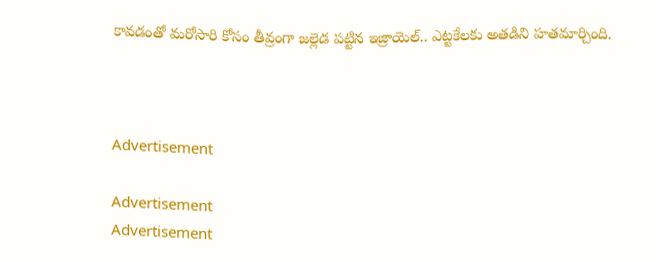కావడంతో మరోసారి కోసం తీవ్రంగా జల్లెడ పట్టిన ఇజ్రాయెల్‌.. ఎట్టకేలకు అతడిని హతమార్చింది.



Advertisement

Advertisement
Advertisement